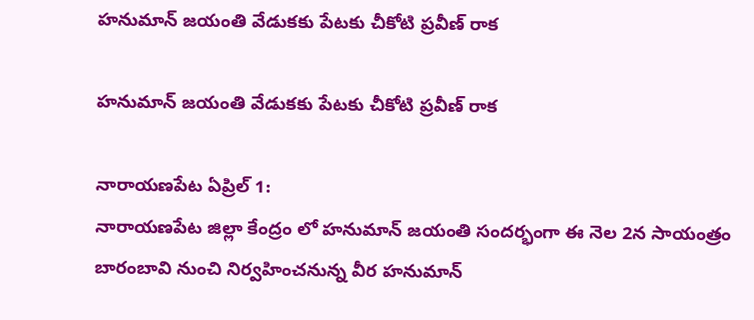హనుమాన్ జయంతి వేడుకకు పేటకు చీకోటి ప్రవీణ్ రాక

హనుమాన్ జయంతి వేడుకకు పేటకు చీకోటి ప్రవీణ్ రాక

నారాయణపేట ఏప్రిల్ 1:
నారాయణపేట జిల్లా కేంద్రం లో హనుమాన్ జయంతి సందర్భంగా ఈ నెల 2న సాయంత్రం బారంబావి నుంచి నిర్వహించనున్న వీర హనుమాన్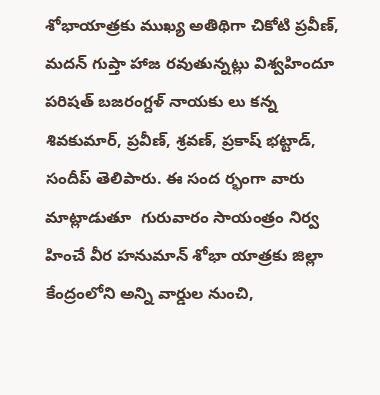శోభాయాత్రకు ముఖ్య అతిథిగా చికోటి ప్రవీణ్, మదన్ గుప్తా హాజ రవుతున్నట్లు విశ్వహిందూ పరిషత్ బజరంగ్దళ్ నాయకు లు కన్న శివకుమార్, ప్రవీణ్, శ్రవణ్, ప్రకాష్ భట్టాడ్, సందీప్ తెలిపారు. ఈ సంద ర్భంగా వారు మాట్లాడుతూ  గురువారం సాయంత్రం నిర్వ హించే వీర హనుమాన్ శోభా యాత్రకు జిల్లా కేంద్రంలోని అన్ని వార్డుల నుంచి,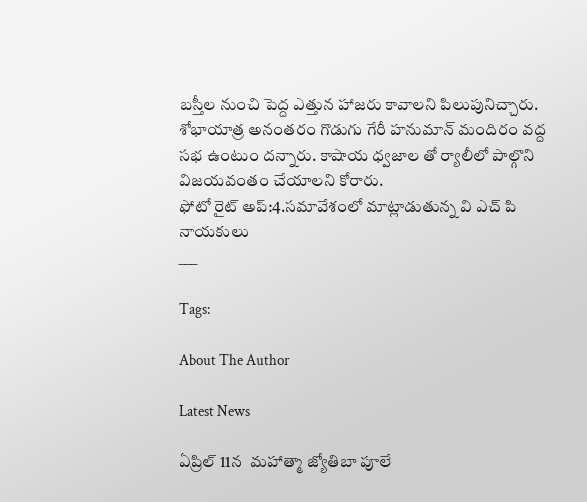బస్తీల నుంచి పెద్ద ఎత్తున హాజరు కావాలని పిలుపునిచ్చారు. శోభాయాత్ర అనంతరం గొడుగు గేరీ హనుమాన్ మందిరం వద్ద సభ ఉంటుం దన్నారు. కాషాయ ధ్వజాల తో ర్యాలీలో పాల్గొని విజయవంతం చేయాలని కోరారు.
ఫోటో రైట్ అప్:4.సమావేశంలో మాట్లాడుతున్న వి ఎచ్ పి నాయకులు
___

Tags:

About The Author

Latest News

ఏప్రిల్ 11న  మహాత్మా జ్యోతిబా పూలే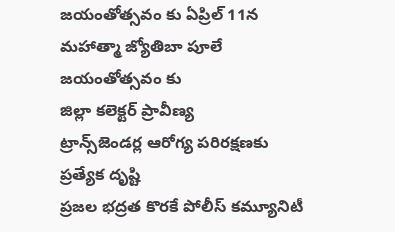జయంతోత్సవం కు ఏప్రిల్ 11న  మహాత్మా జ్యోతిబా పూలే  జయంతోత్సవం కు
జిల్లా కలెక్టర్ ప్రావీణ్య
ట్రాన్స్‌జెండర్ల ఆరోగ్య పరిరక్షణకు ప్రత్యేక దృష్టి
ప్రజల భద్రత కొరకే పోలీస్ కమ్యూనిటీ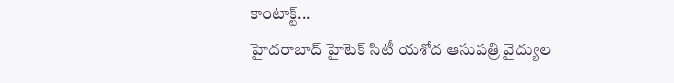కాంటాక్ట్...
హైదరాబాద్ హైటెక్ సిటీ యశోద ఆసుపత్రి వైద్యుల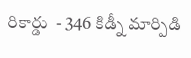రికార్డు  - 346 కిడ్నీ మార్పిడి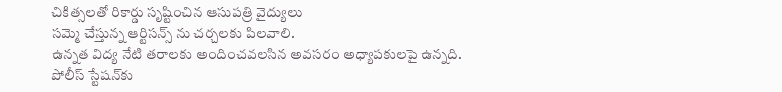చికిత్సలతో రికార్డు సృష్టించిన ఆసుపత్రి వైద్యులు
సమ్మె చేస్తున్న ఆర్టిసన్స్ ను చర్చలకు పిలవాలి.
ఉన్నత విద్య నేటి తరాలకు అందించవలసిన అవసరం అధ్యాపకులపై ఉన్నది.
పోలీస్ స్టేషన్‌కు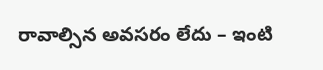రావాల్సిన అవసరం లేదు – ఇంటి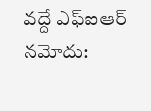వద్దే ఎఫ్‌ఐఆర్ నమోదు: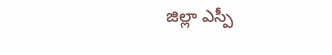జిల్లా ఎస్పీ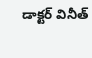డాక్టర్ వినీత్